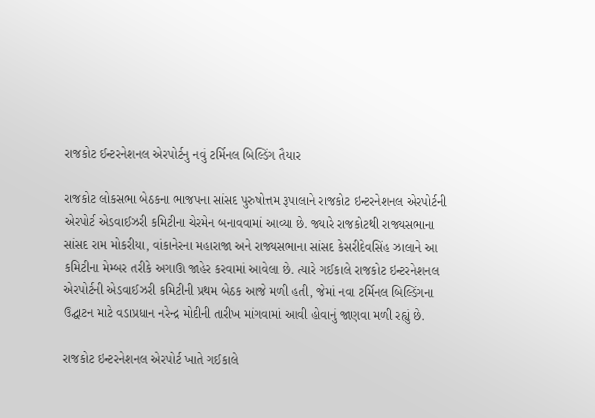રાજકોટ ઈન્ટરનેશનલ એરપોર્ટનુ નવું ટર્મિનલ બિલ્ડિંગ તૈયાર

રાજકોટ લોકસભા બેઠકના ભાજપના સાંસદ પુરુષોત્તમ રૂપાલાને રાજકોટ ઇન્ટરનેશનલ એરપોર્ટની એરપોર્ટ એડવાઈઝરી કમિટીના ચેરમેન બનાવવામાં આવ્યા છે. જ્યારે રાજકોટથી રાજ્યસભાના સાંસદ રામ મોકરીયા, વાંકાનેરના મહારાજા અને રાજ્યસભાના સાંસદ કેસરીદેવસિંહ ઝાલાને આ કમિટીના મેમ્બર તરીકે અગાઊ જાહેર કરવામાં આવેલા છે. ત્યારે ગઈકાલે રાજકોટ ઇન્ટરનેશનલ એરપોર્ટની એડવાઈઝરી કમિટીની પ્રથમ બેઠક આજે મળી હતી, જેમાં નવા ટર્મિનલ બિલ્ડિંગના ઉદ્ઘાટન માટે વડાપ્રધાન નરેન્દ્ર મોદીની તારીખ માંગવામાં આવી હોવાનું જાણવા મળી રહ્યું છે.

રાજકોટ ઇન્ટરનેશનલ એરપોર્ટ ખાતે ગઈકાલે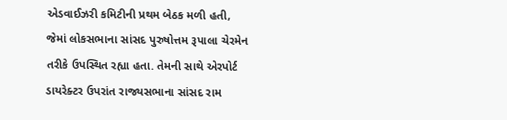એડવાઈઝરી કમિટીની પ્રથમ બેઠક મળી હતી, જેમાં લોકસભાના સાંસદ પુરુષોત્તમ રૂપાલા ચેરમેન તરીકે ઉપસ્થિત રહ્યા હતા. તેમની સાથે એરપોર્ટ ડાયરેક્ટર ઉપરાંત રાજ્યસભાના સાંસદ રામ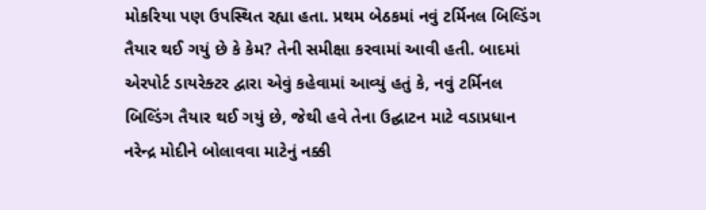મોકરિયા પણ ઉપસ્થિત રહ્યા હતા. પ્રથમ બેઠકમાં નવું ટર્મિનલ બિલ્ડિંગ તૈયાર થઈ ગયું છે કે કેમ? તેની સમીક્ષા કરવામાં આવી હતી. બાદમાં એરપોર્ટ ડાયરેક્ટર દ્વારા એવું કહેવામાં આવ્યું હતું કે, નવું ટર્મિનલ બિલ્ડિંગ તૈયાર થઈ ગયું છે, જેથી હવે તેના ઉદ્ઘાટન માટે વડાપ્રધાન નરેન્દ્ર મોદીને બોલાવવા માટેનું નક્કી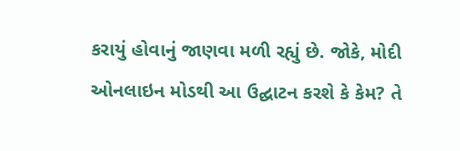કરાયું હોવાનું જાણવા મળી રહ્યું છે. જોકે, મોદી ઓનલાઇન મોડથી આ ઉદ્ઘાટન કરશે કે કેમ? તે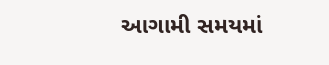આગામી સમયમાં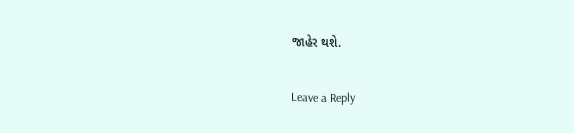જાહેર થશે.

Leave a Reply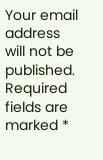Your email address will not be published. Required fields are marked *